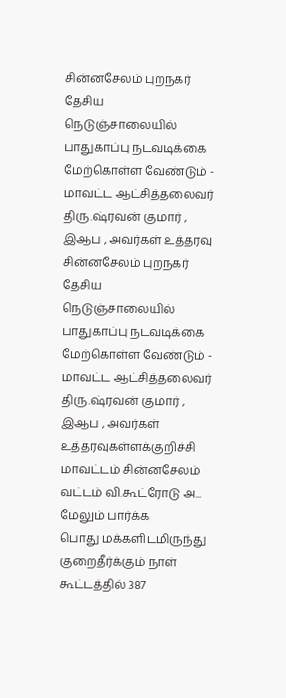சின்னசேலம் புறநகர் தேசிய நெடுஞ்சாலையில் பாதுகாப்பு நடவடிக்கை மேற்கொள்ள வேண்டும் - மாவட்ட ஆட்சித்தலைவர் திரு.ஷ்ரவன் குமார் , இஆப , அவர்கள் உத்தரவு
சின்னசேலம் புறநகர் தேசிய நெடுஞ்சாலையில் பாதுகாப்பு நடவடிக்கை மேற்கொள்ள வேண்டும் - மாவட்ட ஆட்சித்தலைவர் திரு.ஷ்ரவன் குமார் , இஆப , அவர்கள் உத்தரவுகள்ளக்குறிச்சி மாவட்டம் சின்னசேலம் வட்டம் வி.கூட்ரோடு அ... மேலும் பார்க்க
பொது மக்களிடமிருந்து குறைதீர்க்கும் நாள் கூட்டத்தில் 387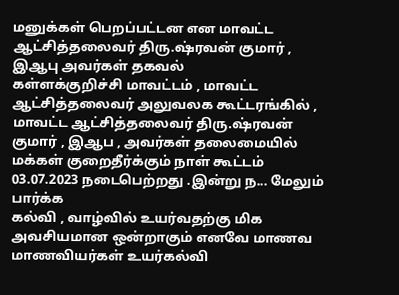மனுக்கள் பெறப்பட்டன என மாவட்ட ஆட்சித்தலைவர் திரு.ஷ்ரவன் குமார் , இஆபு அவர்கள் தகவல்
கள்ளக்குறிச்சி மாவட்டம் , மாவட்ட ஆட்சித்தலைவர் அலுவலக கூட்டரங்கில் , மாவட்ட ஆட்சித்தலைவர் திரு.ஷ்ரவன் குமார் , இஆப , அவர்கள் தலைமையில் மக்கள் குறைதீர்க்கும் நாள் கூட்டம் 03.07.2023 நடைபெற்றது .இன்று ந... மேலும் பார்க்க
கல்வி , வாழ்வில் உயர்வதற்கு மிக அவசியமான ஒன்றாகும் எனவே மாணவ மாணவியர்கள் உயர்கல்வி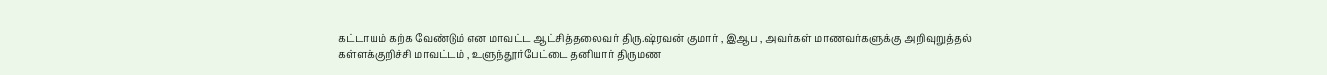கட்டாயம் கற்க வேண்டும் என மாவட்ட ஆட்சித்தலைவர் திரு.ஷ்ரவன் குமார் , இஆப , அவர்கள் மாணவர்களுக்கு அறிவுறுத்தல்
கள்ளக்குறிச்சி மாவட்டம் , உளுந்தூர்பேட்டை தனியார் திருமண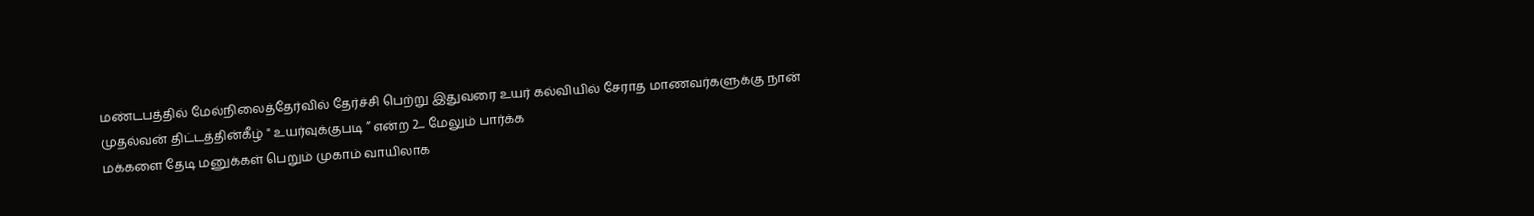மண்டபத்தில் மேல்நிலைத்தேர்வில் தேர்ச்சி பெற்று இதுவரை உயர் கல்வியில் சேராத மாணவர்களுக்கு நான் முதல்வன் திட்டத்தின்கீழ் " உயர்வுக்குபடி ” என்ற 2... மேலும் பார்க்க
மக்களை தேடி மனுக்கள் பெறும் முகாம் வாயிலாக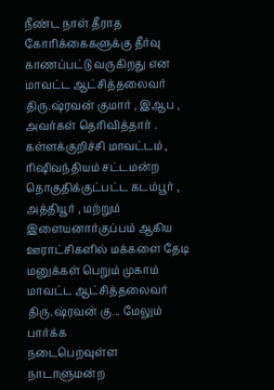நீண்ட நாள் தீராத கோரிக்கைகளுக்கு தீர்வு காணப்பட்டு வருகிறது என மாவட்ட ஆட்சித்தலைவர் திரு.ஷ்ரவன் குமார் , இஆப , அவர்கள் தெரிவித்தார் .
கள்ளக்குறிச்சி மாவட்டம் , ரிஷிவந்தியம் சட்டமன்ற தொகுதிக்குட்பட்ட கடம்பூர் , அத்தியூர் , மற்றும் இளையனார்குப்பம் ஆகிய ஊராட்சிகளில் மக்களை தேடி மனுக்கள் பெறும் முகாம் மாவட்ட ஆட்சித்தலைவர் திரு.ஷ்ரவன் கு... மேலும் பார்க்க
நடைபெறவுள்ள நாடாளுமன்ற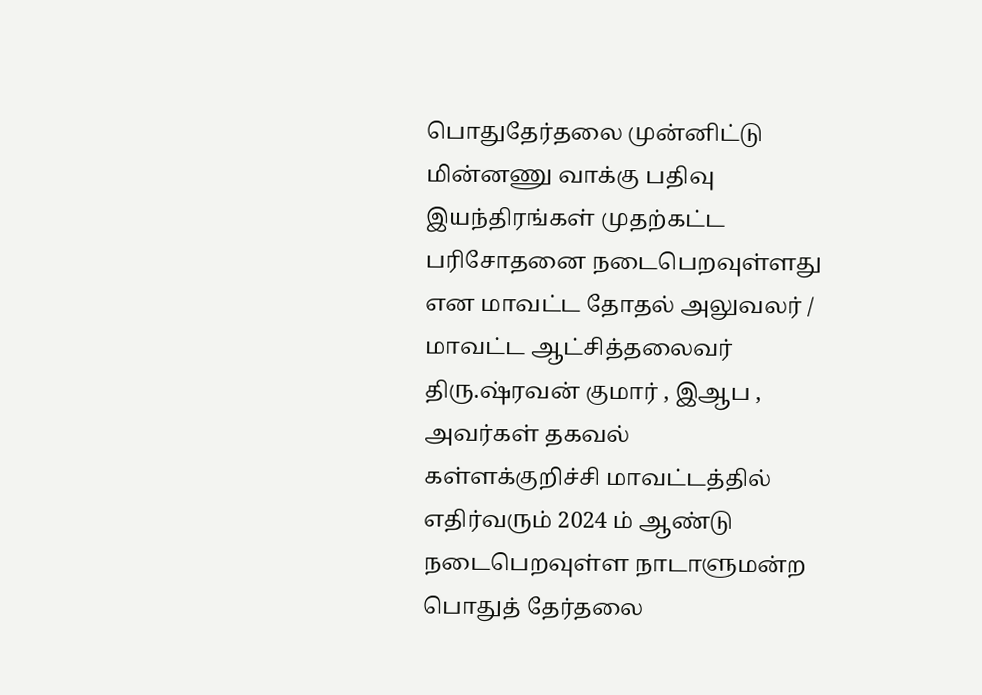பொதுதேர்தலை முன்னிட்டு மின்னணு வாக்கு பதிவு இயந்திரங்கள் முதற்கட்ட பரிசோதனை நடைபெறவுள்ளது என மாவட்ட தோதல் அலுவலர் / மாவட்ட ஆட்சித்தலைவர் திரு.ஷ்ரவன் குமார் , இஆப , அவர்கள் தகவல்
கள்ளக்குறிச்சி மாவட்டத்தில் எதிர்வரும் 2024 ம் ஆண்டு நடைபெறவுள்ள நாடாளுமன்ற பொதுத் தேர்தலை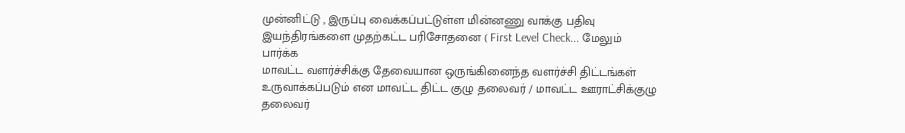முன்னிட்டு , இருப்பு வைக்கப்பட்டுள்ள மின்னணு வாக்கு பதிவு இயந்திரங்களை முதற்கட்ட பரிசோதனை ( First Level Check... மேலும் பார்க்க
மாவட்ட வளர்ச்சிக்கு தேவையான ஒருங்கினைந்த வளர்ச்சி திட்டங்கள் உருவாக்கப்படும் என மாவட்ட திட்ட குழு தலைவர் / மாவட்ட ஊராட்சிக்குழு தலைவர்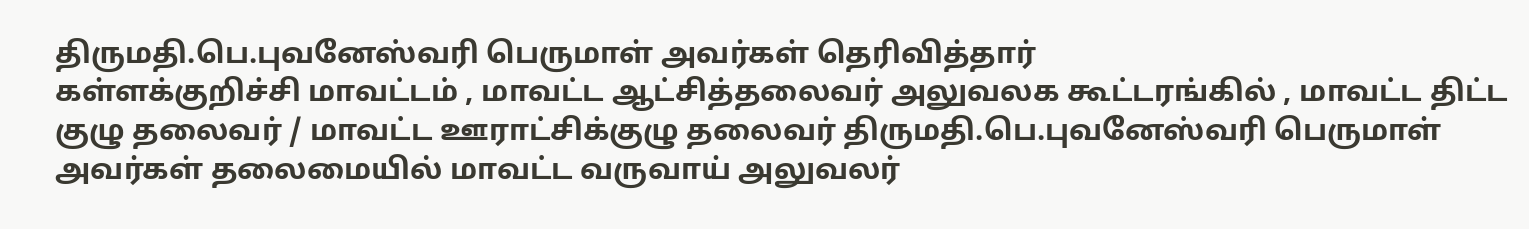திருமதி.பெ.புவனேஸ்வரி பெருமாள் அவர்கள் தெரிவித்தார்
கள்ளக்குறிச்சி மாவட்டம் , மாவட்ட ஆட்சித்தலைவர் அலுவலக கூட்டரங்கில் , மாவட்ட திட்ட குழு தலைவர் / மாவட்ட ஊராட்சிக்குழு தலைவர் திருமதி.பெ.புவனேஸ்வரி பெருமாள் அவர்கள் தலைமையில் மாவட்ட வருவாய் அலுவலர்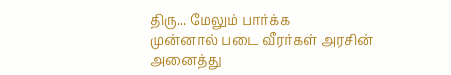திரு... மேலும் பார்க்க
முன்னால் படை வீரர்கள் அரசின் அனைத்து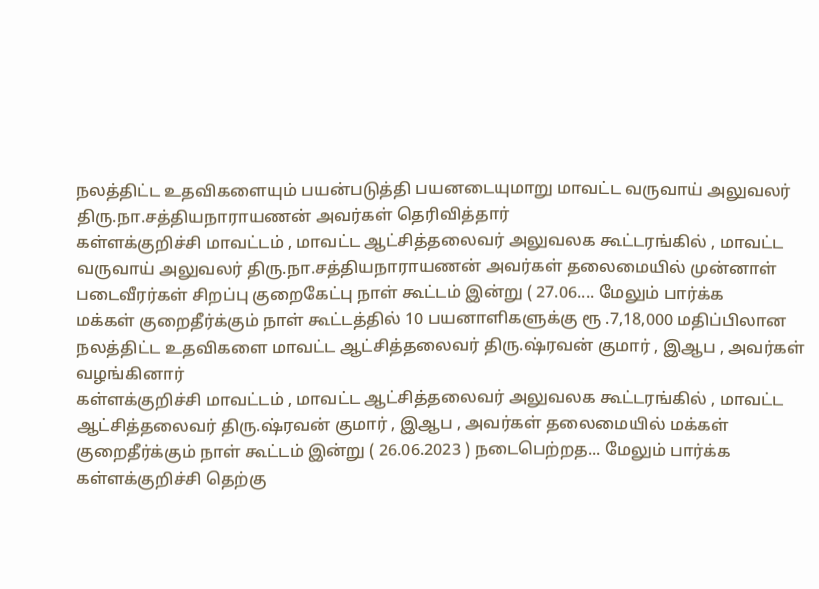நலத்திட்ட உதவிகளையும் பயன்படுத்தி பயனடையுமாறு மாவட்ட வருவாய் அலுவலர் திரு.நா.சத்தியநாராயணன் அவர்கள் தெரிவித்தார்
கள்ளக்குறிச்சி மாவட்டம் , மாவட்ட ஆட்சித்தலைவர் அலுவலக கூட்டரங்கில் , மாவட்ட வருவாய் அலுவலர் திரு.நா.சத்தியநாராயணன் அவர்கள் தலைமையில் முன்னாள் படைவீரர்கள் சிறப்பு குறைகேட்பு நாள் கூட்டம் இன்று ( 27.06.... மேலும் பார்க்க
மக்கள் குறைதீர்க்கும் நாள் கூட்டத்தில் 10 பயனாளிகளுக்கு ரூ .7,18,000 மதிப்பிலான நலத்திட்ட உதவிகளை மாவட்ட ஆட்சித்தலைவர் திரு.ஷ்ரவன் குமார் , இஆப , அவர்கள் வழங்கினார்
கள்ளக்குறிச்சி மாவட்டம் , மாவட்ட ஆட்சித்தலைவர் அலுவலக கூட்டரங்கில் , மாவட்ட ஆட்சித்தலைவர் திரு.ஷ்ரவன் குமார் , இஆப , அவர்கள் தலைமையில் மக்கள் குறைதீர்க்கும் நாள் கூட்டம் இன்று ( 26.06.2023 ) நடைபெற்றத... மேலும் பார்க்க
கள்ளக்குறிச்சி தெற்கு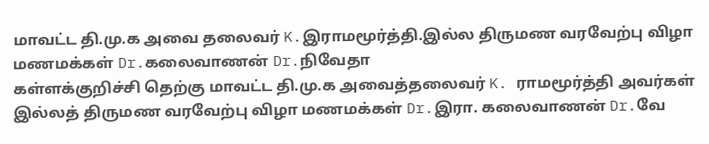மாவட்ட தி.மு.க அவை தலைவர் K.இராமமூர்த்தி.இல்ல திருமண வரவேற்பு விழா மணமக்கள் Dr.கலைவாணன் Dr.நிவேதா
கள்ளக்குறிச்சி தெற்கு மாவட்ட தி.மு.க அவைத்தலைவர் K. ராமமூர்த்தி அவர்கள் இல்லத் திருமண வரவேற்பு விழா மணமக்கள் Dr.இரா. கலைவாணன் Dr.வே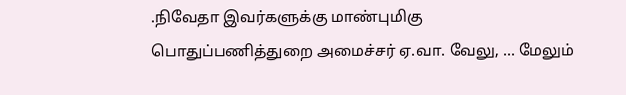.நிவேதா இவர்களுக்கு மாண்புமிகு பொதுப்பணித்துறை அமைச்சர் ஏ.வா. வேலு, ... மேலும்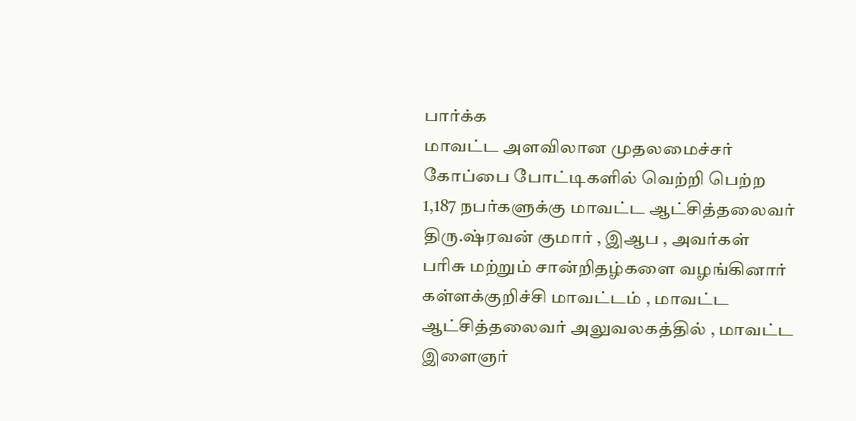பார்க்க
மாவட்ட அளவிலான முதலமைச்சர் கோப்பை போட்டிகளில் வெற்றி பெற்ற 1,187 நபர்களுக்கு மாவட்ட ஆட்சித்தலைவர் திரு.ஷ்ரவன் குமார் , இஆப , அவர்கள் பரிசு மற்றும் சான்றிதழ்களை வழங்கினார்
கள்ளக்குறிச்சி மாவட்டம் , மாவட்ட ஆட்சித்தலைவர் அலுவலகத்தில் , மாவட்ட இளைஞர்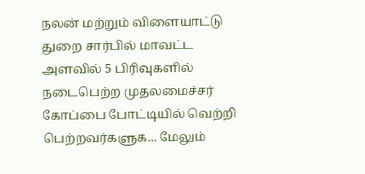நலன் மற்றும் விளையாட்டு துறை சார்பில் மாவட்ட அளவில் 5 பிரிவுகளில் நடைபெற்ற முதலமைச்சர் கோப்பை போட்டியில் வெற்றி பெற்றவர்களுக... மேலும்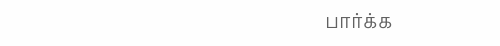பார்க்க